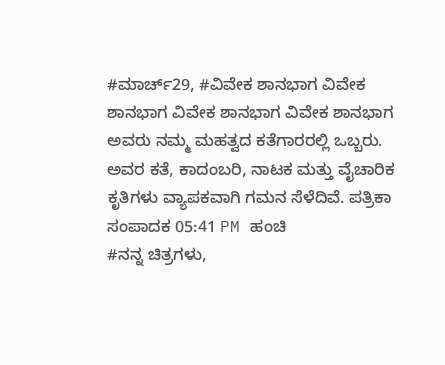#ಮಾರ್ಚ್29, #ವಿವೇಕ ಶಾನಭಾಗ ವಿವೇಕ ಶಾನಭಾಗ ವಿವೇಕ ಶಾನಭಾಗ ವಿವೇಕ ಶಾನಭಾಗ ಅವರು ನಮ್ಮ ಮಹತ್ವದ ಕತೆಗಾರರಲ್ಲಿ ಒಬ್ಬರು. ಅವರ ಕತೆ, ಕಾದಂಬರಿ, ನಾಟಕ ಮತ್ತು ವೈಚಾರಿಕ ಕೃತಿಗಳು ವ್ಯಾಪಕವಾಗಿ ಗಮನ ಸೆಳೆದಿವೆ. ಪತ್ರಿಕಾ ಸಂಪಾದಕ 05:41 PM ಹಂಚಿ
#ನನ್ನ ಚಿತ್ರಗಳು,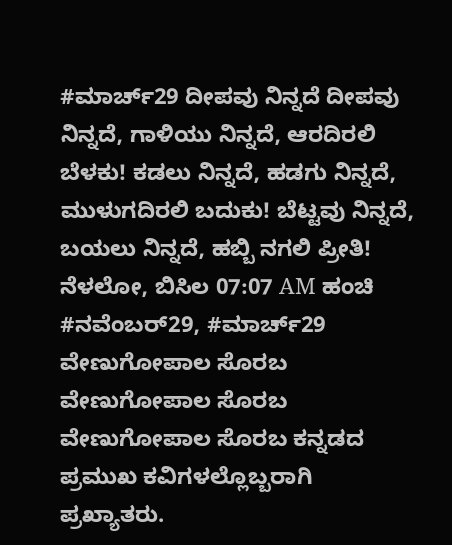#ಮಾರ್ಚ್29 ದೀಪವು ನಿನ್ನದೆ ದೀಪವು ನಿನ್ನದೆ, ಗಾಳಿಯು ನಿನ್ನದೆ, ಆರದಿರಲಿ ಬೆಳಕು! ಕಡಲು ನಿನ್ನದೆ, ಹಡಗು ನಿನ್ನದೆ, ಮುಳುಗದಿರಲಿ ಬದುಕು! ಬೆಟ್ಟವು ನಿನ್ನದೆ, ಬಯಲು ನಿನ್ನದೆ, ಹಬ್ಬಿ ನಗಲಿ ಪ್ರೀತಿ! ನೆಳಲೋ, ಬಿಸಿಲ 07:07 AM ಹಂಚಿ
#ನವೆಂಬರ್29, #ಮಾರ್ಚ್29 ವೇಣುಗೋಪಾಲ ಸೊರಬ ವೇಣುಗೋಪಾಲ ಸೊರಬ ವೇಣುಗೋಪಾಲ ಸೊರಬ ಕನ್ನಡದ ಪ್ರಮುಖ ಕವಿಗಳಲ್ಲೊಬ್ಬರಾಗಿ ಪ್ರಖ್ಯಾತರು.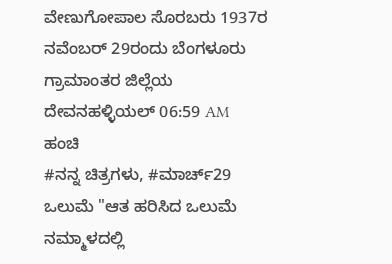ವೇಣುಗೋಪಾಲ ಸೊರಬರು 1937ರ ನವೆಂಬರ್ 29ರಂದು ಬೆಂಗಳೂರು ಗ್ರಾಮಾಂತರ ಜಿಲ್ಲೆಯ ದೇವನಹಳ್ಳಿಯಲ್ 06:59 AM ಹಂಚಿ
#ನನ್ನ ಚಿತ್ರಗಳು, #ಮಾರ್ಚ್29 ಒಲುಮೆ "ಆತ ಹರಿಸಿದ ಒಲುಮೆ ನಮ್ಮಾಳದಲ್ಲಿ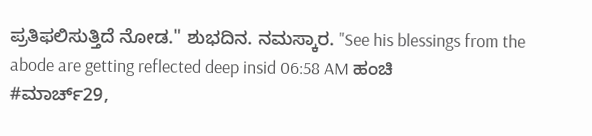ಪ್ರತಿಫಲಿಸುತ್ತಿದೆ ನೋಡ." ಶುಭದಿನ. ನಮಸ್ಕಾರ. "See his blessings from the abode are getting reflected deep insid 06:58 AM ಹಂಚಿ
#ಮಾರ್ಚ್29,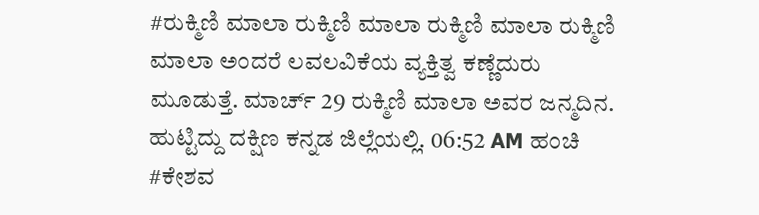#ರುಕ್ಮಿಣಿ ಮಾಲಾ ರುಕ್ಮಿಣಿ ಮಾಲಾ ರುಕ್ಮಿಣಿ ಮಾಲಾ ರುಕ್ಮಿಣಿ ಮಾಲಾ ಅಂದರೆ ಲವಲವಿಕೆಯ ವ್ಯಕ್ತಿತ್ವ ಕಣ್ಣೆದುರು ಮೂಡುತ್ತೆ. ಮಾರ್ಚ್ 29 ರುಕ್ಮಿಣಿ ಮಾಲಾ ಅವರ ಜನ್ಮದಿನ. ಹುಟ್ಟಿದ್ದು ದಕ್ಷಿಣ ಕನ್ನಡ ಜಿಲ್ಲೆಯಲ್ಲಿ. 06:52 AM ಹಂಚಿ
#ಕೇಶವ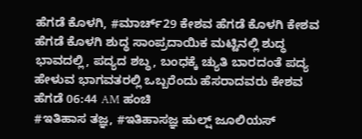ಹೆಗಡೆ ಕೊಳಗಿ, #ಮಾರ್ಚ್29 ಕೇಶವ ಹೆಗಡೆ ಕೊಳಗಿ ಕೇಶವ ಹೆಗಡೆ ಕೊಳಗಿ ಶುದ್ಧ ಸಾಂಪ್ರದಾಯಿಕ ಮಟ್ಟಿನಲ್ಲಿ ಶುದ್ಧ ಭಾವದಲ್ಲಿ, ಪದ್ಯದ ಶಬ್ಧ, ಬಂಧಕ್ಕೆ ಚ್ಯುತಿ ಬಾರದಂತೆ ಪದ್ಯ ಹೇಳುವ ಭಾಗವತರಲ್ಲಿ ಒಬ್ಬರೆಂದು ಹೆಸರಾದವರು ಕೇಶವ ಹೆಗಡೆ 06:44 AM ಹಂಚಿ
#ಇತಿಹಾಸ ತಜ್ಞ, #ಇತಿಹಾಸಜ್ಞ ಹುಲ್ಷ್ ಜೂಲಿಯಸ್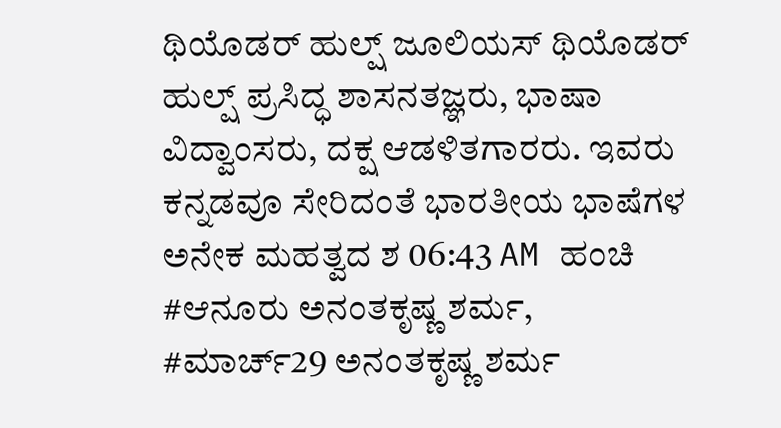ಥಿಯೊಡರ್ ಹುಲ್ಷ್ ಜೂಲಿಯಸ್ ಥಿಯೊಡರ್ ಹುಲ್ಷ್ ಪ್ರಸಿದ್ಧ ಶಾಸನತಜ್ಞರು, ಭಾಷಾ ವಿದ್ವಾಂಸರು, ದಕ್ಷ ಆಡಳಿತಗಾರರು. ಇವರು ಕನ್ನಡವೂ ಸೇರಿದಂತೆ ಭಾರತೀಯ ಭಾಷೆಗಳ ಅನೇಕ ಮಹತ್ವದ ಶ 06:43 AM ಹಂಚಿ
#ಆನೂರು ಅನಂತಕೃಷ್ಣ ಶರ್ಮ, #ಮಾರ್ಚ್29 ಅನಂತಕೃಷ್ಣ ಶರ್ಮ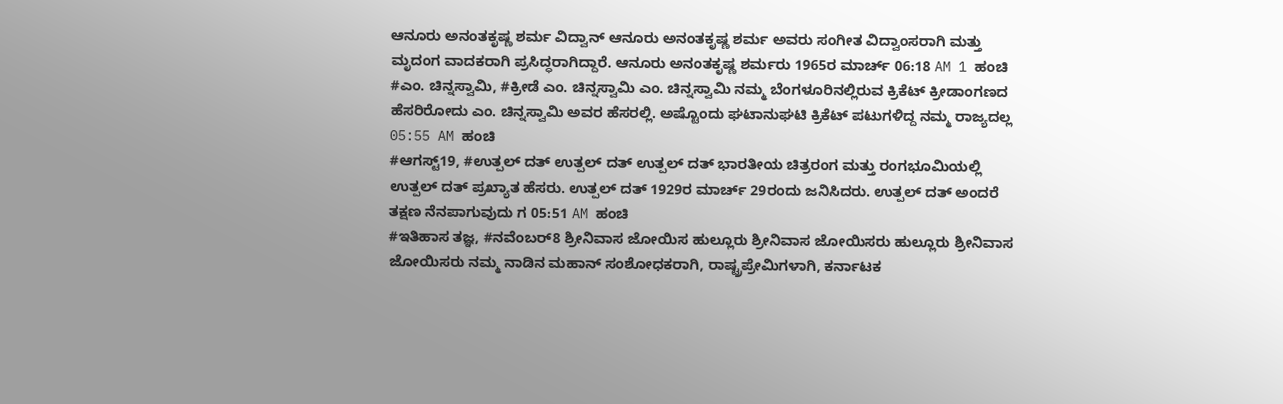ಆನೂರು ಅನಂತಕೃಷ್ಣ ಶರ್ಮ ವಿದ್ವಾನ್ ಆನೂರು ಅನಂತಕೃಷ್ಣ ಶರ್ಮ ಅವರು ಸಂಗೀತ ವಿದ್ವಾಂಸರಾಗಿ ಮತ್ತು ಮೃದಂಗ ವಾದಕರಾಗಿ ಪ್ರಸಿದ್ಧರಾಗಿದ್ದಾರೆ. ಆನೂರು ಅನಂತಕೃಷ್ಣ ಶರ್ಮರು 1965ರ ಮಾರ್ಚ್ 06:18 AM 1 ಹಂಚಿ
#ಎಂ. ಚಿನ್ನಸ್ವಾಮಿ, #ಕ್ರೀಡೆ ಎಂ. ಚಿನ್ನಸ್ವಾಮಿ ಎಂ. ಚಿನ್ನಸ್ವಾಮಿ ನಮ್ಮ ಬೆಂಗಳೂರಿನಲ್ಲಿರುವ ಕ್ರಿಕೆಟ್ ಕ್ರೀಡಾಂಗಣದ ಹೆಸರಿರೋದು ಎಂ. ಚಿನ್ನಸ್ವಾಮಿ ಅವರ ಹೆಸರಲ್ಲಿ. ಅಷ್ಟೊಂದು ಘಟಾನುಘಟಿ ಕ್ರಿಕೆಟ್ ಪಟುಗಳಿದ್ದ ನಮ್ಮ ರಾಜ್ಯದಲ್ಲ 05:55 AM ಹಂಚಿ
#ಆಗಸ್ಟ್19, #ಉತ್ಪಲ್ ದತ್ ಉತ್ಪಲ್ ದತ್ ಉತ್ಪಲ್ ದತ್ ಭಾರತೀಯ ಚಿತ್ರರಂಗ ಮತ್ತು ರಂಗಭೂಮಿಯಲ್ಲಿ ಉತ್ಪಲ್ ದತ್ ಪ್ರಖ್ಯಾತ ಹೆಸರು. ಉತ್ಪಲ್ ದತ್ 1929ರ ಮಾರ್ಚ್ 29ರಂದು ಜನಿಸಿದರು. ಉತ್ಪಲ್ ದತ್ ಅಂದರೆ ತಕ್ಷಣ ನೆನಪಾಗುವುದು ಗ 05:51 AM ಹಂಚಿ
#ಇತಿಹಾಸ ತಜ್ಞ, #ನವೆಂಬರ್8 ಶ್ರೀನಿವಾಸ ಜೋಯಿಸ ಹುಲ್ಲೂರು ಶ್ರೀನಿವಾಸ ಜೋಯಿಸರು ಹುಲ್ಲೂರು ಶ್ರೀನಿವಾಸ ಜೋಯಿಸರು ನಮ್ಮ ನಾಡಿನ ಮಹಾನ್ ಸಂಶೋಧಕರಾಗಿ, ರಾಷ್ಟ್ರಪ್ರೇಮಿಗಳಾಗಿ, ಕರ್ನಾಟಕ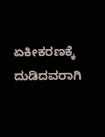ಏಕೀಕರಣಕ್ಕೆ ದುಡಿದವರಾಗಿ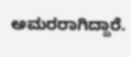ಅಮರರಾಗಿದ್ದಾರೆ.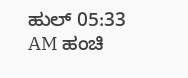ಹುಲ್ 05:33 AM ಹಂಚಿ